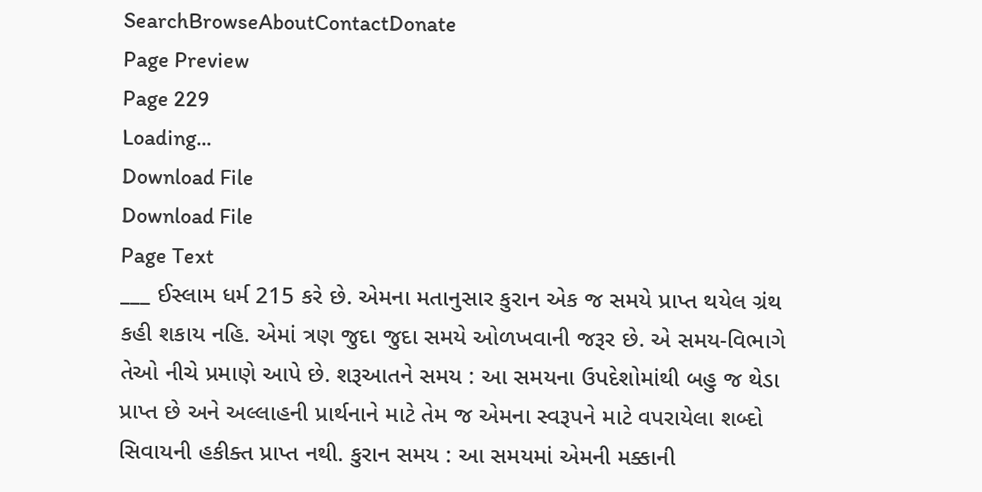SearchBrowseAboutContactDonate
Page Preview
Page 229
Loading...
Download File
Download File
Page Text
___ ઈસ્લામ ધર્મ 215 કરે છે. એમના મતાનુસાર કુરાન એક જ સમયે પ્રાપ્ત થયેલ ગ્રંથ કહી શકાય નહિ. એમાં ત્રણ જુદા જુદા સમયે ઓળખવાની જરૂર છે. એ સમય-વિભાગે તેઓ નીચે પ્રમાણે આપે છે. શરૂઆતને સમય : આ સમયના ઉપદેશોમાંથી બહુ જ થેડા પ્રાપ્ત છે અને અલ્લાહની પ્રાર્થનાને માટે તેમ જ એમના સ્વરૂપને માટે વપરાયેલા શબ્દો સિવાયની હકીક્ત પ્રાપ્ત નથી. કુરાન સમય : આ સમયમાં એમની મક્કાની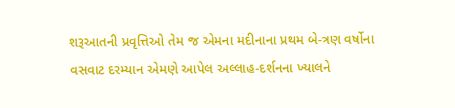શરૂઆતની પ્રવૃત્તિઓ તેમ જ એમના મદીનાના પ્રથમ બે-ત્રણ વર્ષોના વસવાટ દરમ્યાન એમણે આપેલ અલ્લાહ-દર્શનના ખ્યાલને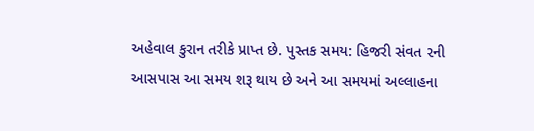અહેવાલ કુરાન તરીકે પ્રાપ્ત છે. પુસ્તક સમય: હિજરી સંવત ૨ની આસપાસ આ સમય શરૂ થાય છે અને આ સમયમાં અલ્લાહના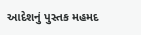આદેશનું પુસ્તક મહમદ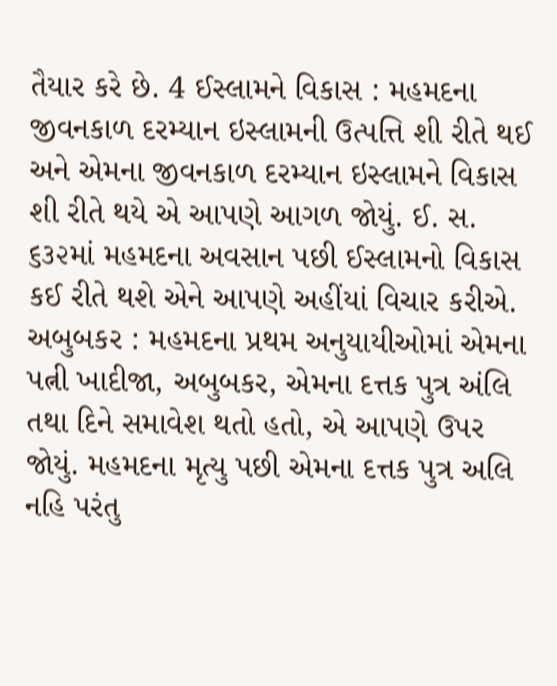તૈયાર કરે છે. 4 ઈસ્લામને વિકાસ : મહમદના જીવનકાળ દરમ્યાન ઇસ્લામની ઉત્પત્તિ શી રીતે થઈ અને એમના જીવનકાળ દરમ્યાન ઇસ્લામને વિકાસ શી રીતે થયે એ આપણે આગળ જોયું. ઈ. સ. ૬૩૨માં મહમદના અવસાન પછી ઈસ્લામનો વિકાસ કઈ રીતે થશે એને આપણે અહીંયાં વિચાર કરીએ. અબુબકર : મહમદના પ્રથમ અનુયાયીઓમાં એમના પત્ની ખાદીજા, અબુબકર, એમના દત્તક પુત્ર અંલિ તથા દિને સમાવેશ થતો હતો, એ આપણે ઉપર જોયું. મહમદના મૃત્યુ પછી એમના દત્તક પુત્ર અલિ નહિ પરંતુ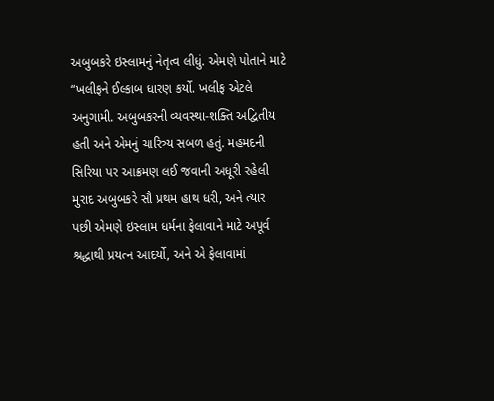અબુબકરે ઇસ્લામનું નેતૃત્વ લીધું. એમણે પોતાને માટે “ખલીફને ઈલ્કાબ ધારણ કર્યો. ખલીફ એટલે અનુગામી. અબુબકરની વ્યવસ્થા-શક્તિ અદ્વિતીય હતી અને એમનું ચારિત્ર્ય સબળ હતું. મહમદની સિરિયા પર આક્રમણ લઈ જવાની અધૂરી રહેલી મુરાદ અબુબકરે સૌ પ્રથમ હાથ ધરી, અને ત્યાર પછી એમણે ઇસ્લામ ધર્મના ફેલાવાને માટે અપૂર્વ શ્રદ્ધાથી પ્રયત્ન આદર્યો, અને એ ફેલાવામાં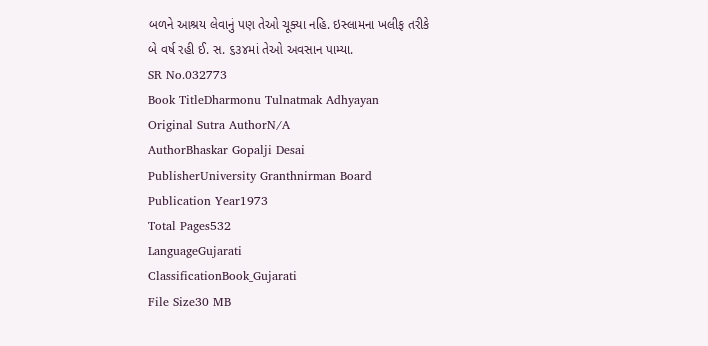બળને આશ્રય લેવાનું પણ તેઓ ચૂક્યા નહિ. ઇસ્લામના ખલીફ તરીકે બે વર્ષ રહી ઈ. સ. ૬૩૪માં તેઓ અવસાન પામ્યા.
SR No.032773
Book TitleDharmonu Tulnatmak Adhyayan
Original Sutra AuthorN/A
AuthorBhaskar Gopalji Desai
PublisherUniversity Granthnirman Board
Publication Year1973
Total Pages532
LanguageGujarati
ClassificationBook_Gujarati
File Size30 MB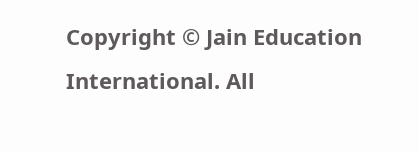Copyright © Jain Education International. All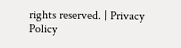rights reserved. | Privacy Policy